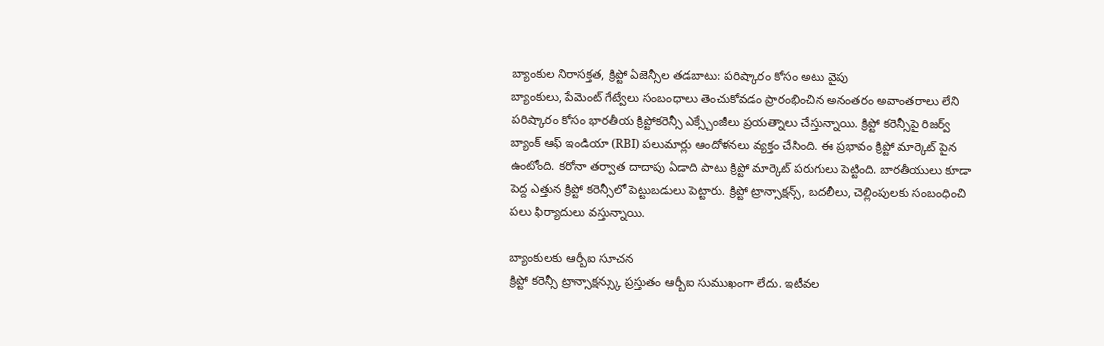బ్యాంకుల నిరాసక్తత, క్రిప్టో ఏజెన్సీల తడబాటు: పరిష్కారం కోసం అటు వైపు
బ్యాంకులు, పేమెంట్ గేట్వేలు సంబంధాలు తెంచుకోవడం ప్రారంభించిన అనంతరం అవాంతరాలు లేని పరిష్కారం కోసం భారతీయ క్రిప్టోకరెన్సీ ఎక్స్చేంజీలు ప్రయత్నాలు చేస్తున్నాయి. క్రిప్టో కరెన్సీపై రిజర్వ్ బ్యాంక్ ఆఫ్ ఇండియా (RBI) పలుమార్లు ఆందోళనలు వ్యక్తం చేసింది. ఈ ప్రభావం క్రిప్టో మార్కెట్ పైన ఉంటోంది. కరోనా తర్వాత దాదాపు ఏడాది పాటు క్రిప్టో మార్కెట్ పరుగులు పెట్టింది. బారతీయులు కూడా పెద్ద ఎత్తున క్రిప్టో కరెన్సీలో పెట్టుబడులు పెట్టారు. క్రిప్టో ట్రాన్సాక్షన్స్, బదలీలు, చెల్లింపులకు సంబంధించి పలు ఫిర్యాదులు వస్తున్నాయి.

బ్యాంకులకు ఆర్బీఐ సూచన
క్రిప్టో కరెన్సీ ట్రాన్సాక్షన్స్కు ప్రస్తుతం ఆర్బీఐ సుముఖంగా లేదు. ఇటీవల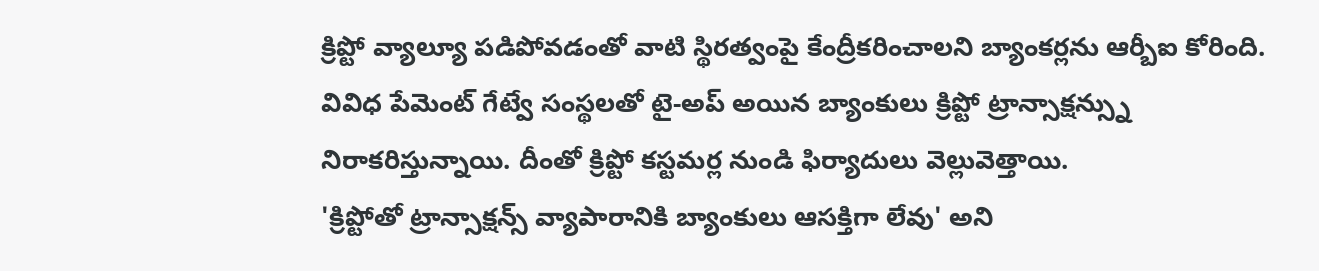క్రిప్టో వ్యాల్యూ పడిపోవడంతో వాటి స్థిరత్వంపై కేంద్రీకరించాలని బ్యాంకర్లను ఆర్బీఐ కోరింది. వివిధ పేమెంట్ గేట్వే సంస్థలతో టై-అప్ అయిన బ్యాంకులు క్రిప్టో ట్రాన్సాక్షన్స్ను నిరాకరిస్తున్నాయి. దీంతో క్రిప్టో కస్టమర్ల నుండి ఫిర్యాదులు వెల్లువెత్తాయి.
'క్రిప్టోతో ట్రాన్సాక్షన్స్ వ్యాపారానికి బ్యాంకులు ఆసక్తిగా లేవు' అని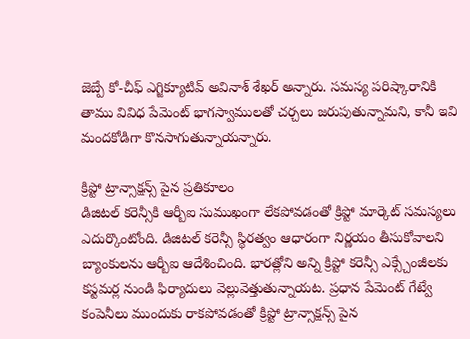జెబ్పే కో-చీఫ్ ఎగ్జిక్యూటివ్ అవినాశ్ శేఖర్ అన్నారు. సమస్య పరిష్కారానికి తాము వివిధ పేమెంట్ భాగస్వాములతో చర్చలు జరుపుతున్నామని, కానీ ఇవి మందకోడిగా కొనసాగుతున్నాయన్నారు.

క్రిప్టో ట్రాన్సాక్షన్స్ పైన ప్రతికూలం
డిజిటల్ కరెన్సీకి ఆర్బీఐ సుముఖంగా లేకపోవడంతో క్రిప్టో మార్కెట్ సమస్యలు ఎదుర్కొంటోంది. డిజిటల్ కరెన్సీ స్థిరత్వం ఆధారంగా నిర్ణయం తీసుకోవాలని బ్యాంకులను ఆర్బీఐ ఆదేశించింది. భారత్లోని అన్ని క్రిప్టో కరెన్సీ ఎక్స్చేంజీలకు కస్టమర్ల నుండి ఫిర్యాదులు వెల్లువెత్తుతున్నాయట. ప్రధాన పేమెంట్ గేట్వే కంపెనీలు ముందుకు రాకపోవడంతో క్రిప్టో ట్రాన్సాక్షన్స్ పైన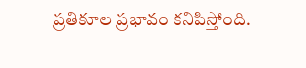ప్రతికూల ప్రభావం కనిపిస్తోంది.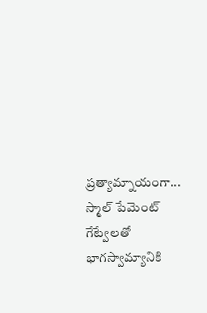ప్రత్యామ్నాయంగా...
స్మాల్ పేమెంట్ గేట్వేలతో భాగస్వామ్యానికి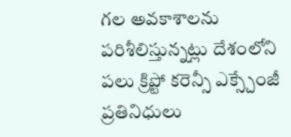గల అవకాశాలను పరిశీలిస్తున్నట్లు దేశంలోని పలు క్రిప్టో కరెన్సీ ఎక్స్చేంజీ ప్రతినిధులు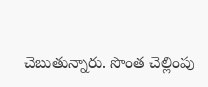చెబుతున్నారు. సొంత చెల్లింపు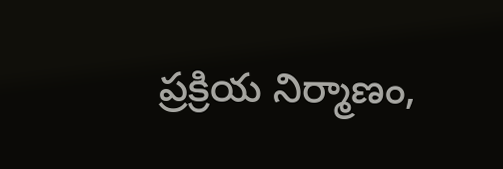ప్రక్రియ నిర్మాణం,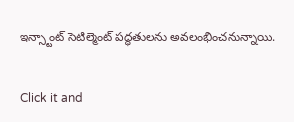ఇన్స్టాంట్ సెటిల్మెంట్ పద్ధతులను అవలంభించనున్నాయి.


Click it and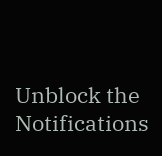Unblock the Notifications